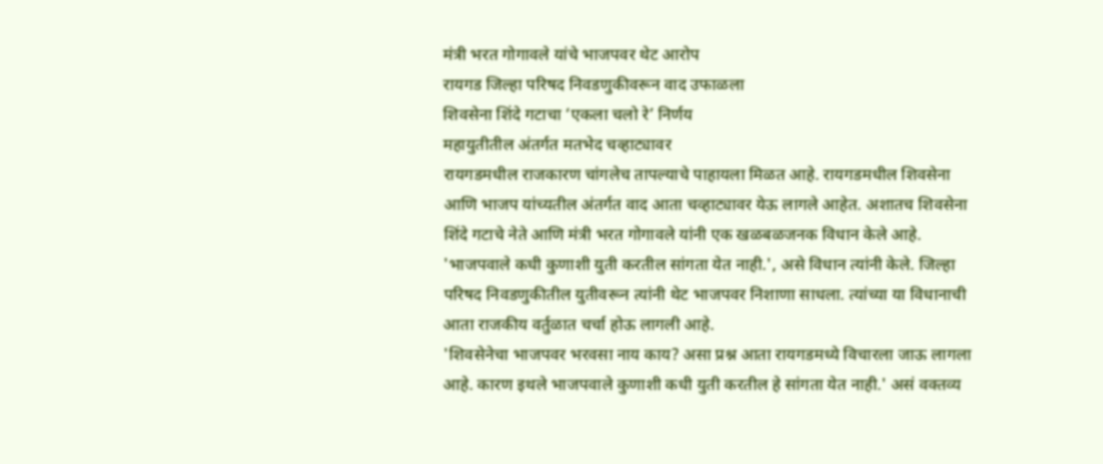मंत्री भरत गोगावले यांचे भाजपवर थेट आरोप
रायगड जिल्हा परिषद निवडणुकीवरून वाद उफाळला
शिवसेना शिंदे गटाचा ‘एकला चलो रे’ निर्णय
महायुतीतील अंतर्गत मतभेद चव्हाट्यावर
रायगडमधील राजकारण चांगलेच तापल्याचे पाहायला मिळत आहे. रायगडमधील शिवसेना आणि भाजप यांच्यतील अंतर्गत वाद आता चव्हाट्यावर येऊ लागले आहेत. अशातच शिवसेना शिंदे गटाचे नेते आणि मंत्री भरत गोगावले यांनी एक खळबळजनक विधान केले आहे. 'भाजपवाले कधी कुणाशी युती करतील सांगता येत नाही.', असे विधान त्यांनी केले. जिल्हा परिषद निवडणुकीतील युतीवरून त्यांनी थेट भाजपवर निशाणा साधला. त्यांच्या या विधानाची आता राजकीय वर्तुळात चर्चा होऊ लागली आहे.
'शिवसेनेचा भाजपवर भरवसा नाय काय? असा प्रश्न आता रायगडमध्ये विचारला जाऊ लागला आहे. कारण इथले भाजपवाले कुणाशी कधी युती करतील हे सांगता येत नाही.' असं वक्तव्य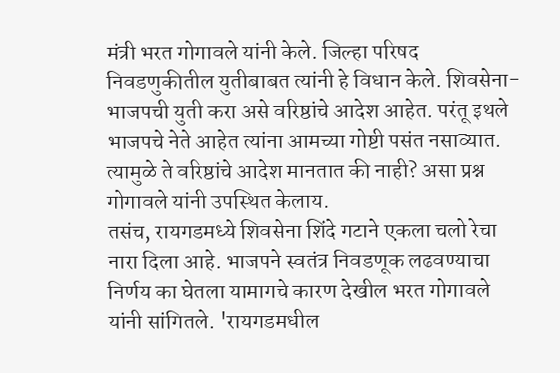मंत्री भरत गोगावले यांनी केले. जिल्हा परिषद निवडणुकीतील युतीबाबत त्यांनी हे विधान केले. शिवसेना- भाजपची युती करा असे वरिष्ठांचे आदेश आहेत. परंतू इथले भाजपचे नेते आहेत त्यांना आमच्या गोष्टी पसंत नसाव्यात. त्यामुळे ते वरिष्ठांचे आदेश मानतात की नाही? असा प्रश्न गोगावले यांनी उपस्थित केलाय.
तसंच, रायगडमध्ये शिवसेना शिंदे गटाने एकला चलो रेचा नारा दिला आहे. भाजपने स्वतंत्र निवडणूक लढवण्याचा निर्णय का घेतला यामागचे कारण देखील भरत गोगावले यांनी सांगितले. 'रायगडमधील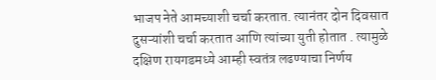भाजप नेते आमच्याशी चर्चा करतात. त्यानंतर दोन दिवसात दुसऱ्यांशी चर्चा करतात आणि त्यांच्या युती होतात . त्यामुळे दक्षिण रायगडमध्ये आम्ही स्वतंत्र लढण्याचा निर्णय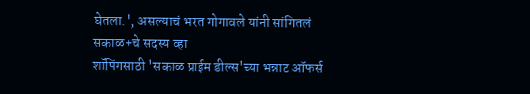घेतला.', असल्याचं भरत गोगावले यांनी सांगितलं
सकाळ+चे सदस्य व्हा
शॉपिंगसाठी 'सकाळ प्राईम डील्स'च्या भन्नाट ऑफर्स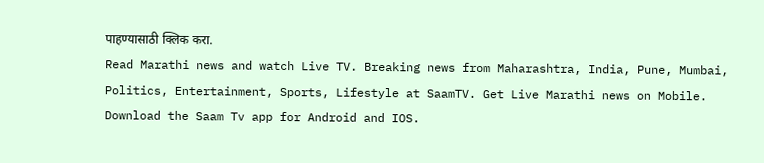पाहण्यासाठी क्लिक करा.
Read Marathi news and watch Live TV. Breaking news from Maharashtra, India, Pune, Mumbai, Politics, Entertainment, Sports, Lifestyle at SaamTV. Get Live Marathi news on Mobile. Download the Saam Tv app for Android and IOS.